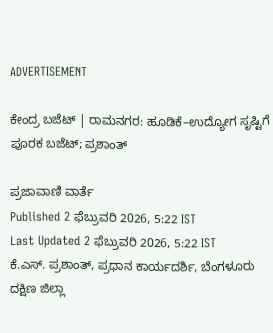ADVERTISEMENT

ಕೇಂದ್ರ ಬಜೆಟ್ | ರಾಮನಗರ: ಹೂಡಿಕೆ–ಉದ್ಯೋಗ ಸೃಷ್ಟಿಗೆ ಪೂರಕ ಬಜೆಟ್; ಪ್ರಶಾಂತ್

ಪ್ರಜಾವಾಣಿ ವಾರ್ತೆ
Published 2 ಫೆಬ್ರುವರಿ 2026, 5:22 IST
Last Updated 2 ಫೆಬ್ರುವರಿ 2026, 5:22 IST
ಕೆ.ಎಸ್. ಪ್ರಶಾಂತ್, ಪ್ರಧಾನ ಕಾರ್ಯದರ್ಶಿ, ಬೆಂಗಳೂರು ದಕ್ಷಿಣ ಜಿಲ್ಲಾ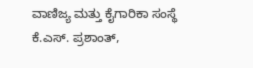ವಾಣಿಜ್ಯ ಮತ್ತು ಕೈಗಾರಿಕಾ ಸಂಸ್ಥೆ
ಕೆ.ಎಸ್. ಪ್ರಶಾಂತ್,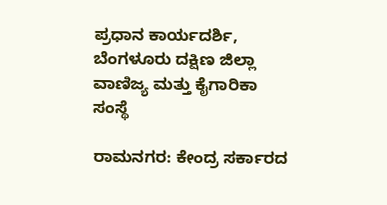ಪ್ರಧಾನ ಕಾರ್ಯದರ್ಶಿ, ಬೆಂಗಳೂರು ದಕ್ಷಿಣ ಜಿಲ್ಲಾ ವಾಣಿಜ್ಯ ಮತ್ತು ಕೈಗಾರಿಕಾ ಸಂಸ್ಥೆ

ರಾಮನಗರ: ಕೇಂದ್ರ ಸರ್ಕಾರದ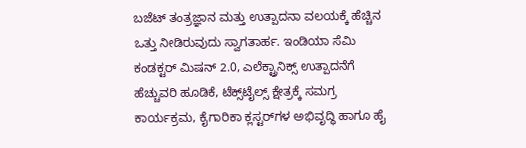ಬಜೆಟ್ ತಂತ್ರಜ್ಞಾನ ಮತ್ತು ಉತ್ಪಾದನಾ ವಲಯಕ್ಕೆ ಹೆಚ್ಚಿನ ಒತ್ತು ನೀಡಿರುವುದು ಸ್ವಾಗತಾರ್ಹ. ಇಂಡಿಯಾ ಸೆಮಿ ಕಂಡಕ್ಟರ್ ಮಿಷನ್ 2.0, ಎಲೆಕ್ಟ್ರಾನಿಕ್ಸ್ ಉತ್ಪಾದನೆಗೆ ಹೆಚ್ಚುವರಿ ಹೂಡಿಕೆ, ಟೆಕ್ಸ್‌ಟೈಲ್ಸ್ ಕ್ಷೇತ್ರಕ್ಕೆ ಸಮಗ್ರ ಕಾರ್ಯಕ್ರಮ, ಕೈಗಾರಿಕಾ ಕ್ಲಸ್ಟರ್‌ಗಳ ಅಭಿವೃದ್ಧಿ ಹಾಗೂ ಹೈ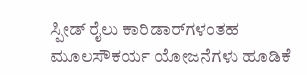ಸ್ಪೀಡ್ ರೈಲು ಕಾರಿಡಾರ್‌ಗಳಂತಹ ಮೂಲಸೌಕರ್ಯ ಯೋಜನೆಗಳು ಹೂಡಿಕೆ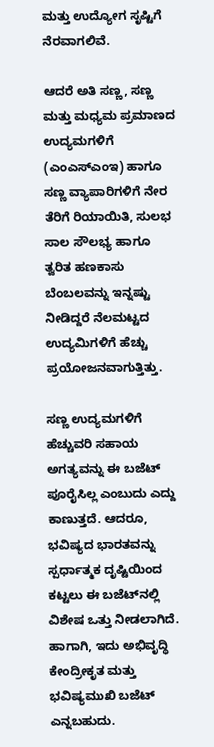ಮತ್ತು ಉದ್ಯೋಗ ಸೃಷ್ಟಿಗೆ ನೆರವಾಗಲಿವೆ.

ಆದರೆ ಅತಿ ಸಣ್ಣ, ಸಣ್ಣ ಮತ್ತು ಮಧ್ಯಮ ಪ್ರಮಾಣದ ಉದ್ಯಮಗಳಿಗೆ (ಎಂಎಸ್‌ಎಂಇ) ಹಾಗೂ ಸಣ್ಣ ವ್ಯಾಪಾರಿಗಳಿಗೆ ನೇರ ತೆರಿಗೆ ರಿಯಾಯಿತಿ, ಸುಲಭ ಸಾಲ ಸೌಲಭ್ಯ ಹಾಗೂ ತ್ವರಿತ ಹಣಕಾಸು ಬೆಂಬಲವನ್ನು ಇನ್ನಷ್ಟು ನೀಡಿದ್ದರೆ ನೆಲಮಟ್ಟದ ಉದ್ಯಮಿಗಳಿಗೆ ಹೆಚ್ಚು ಪ್ರಯೋಜನವಾಗುತ್ತಿತ್ತು.

ಸಣ್ಣ ಉದ್ಯಮಗಳಿಗೆ ಹೆಚ್ಚುವರಿ ಸಹಾಯ ಅಗತ್ಯವನ್ನು ಈ ಬಜೆಟ್ ಪೂರೈಸಿಲ್ಲ ಎಂಬುದು ಎದ್ದು ಕಾಣುತ್ತದೆ. ಆದರೂ, ಭವಿಷ್ಯದ ಭಾರತವನ್ನು ಸ್ಪರ್ಧಾತ್ಮಕ ದೃಷ್ಟಿಯಿಂದ ಕಟ್ಟಲು ಈ ಬಜೆಟ್‌ನಲ್ಲಿ ವಿಶೇಷ ಒತ್ತು ನೀಡಲಾಗಿದೆ. ಹಾಗಾಗಿ, ಇದು ಅಭಿವೃದ್ಧಿ ಕೇಂದ್ರೀಕೃತ ಮತ್ತು ಭವಿಷ್ಯಮುಖಿ ಬಜೆಟ್ ಎನ್ನಬಹುದು.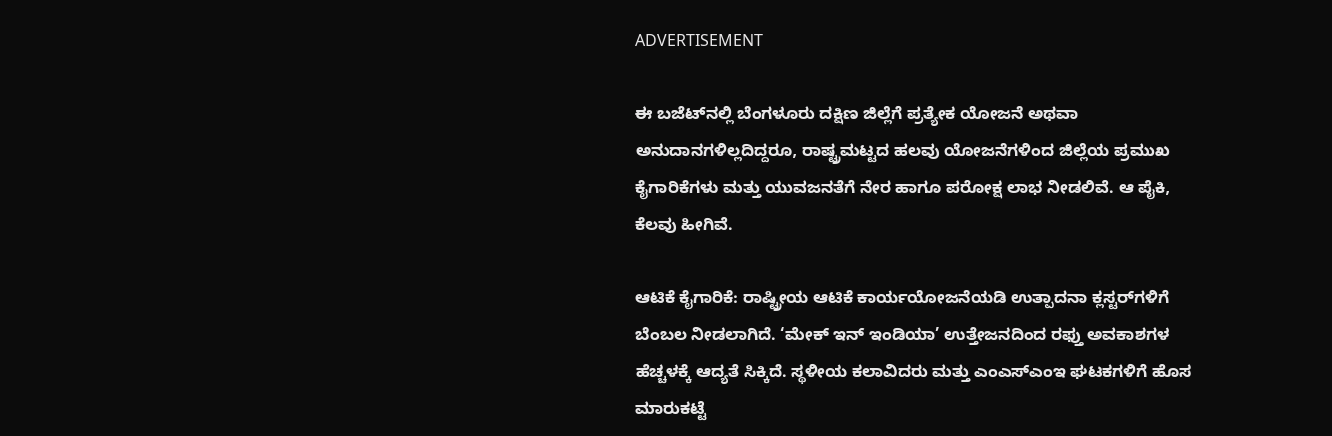ADVERTISEMENT

ಈ ಬಜೆಟ್‌ನಲ್ಲಿ ಬೆಂಗಳೂರು ದಕ್ಷಿಣ ಜಿಲ್ಲೆಗೆ ಪ್ರತ್ಯೇಕ ಯೋಜನೆ ಅಥವಾ ಅನುದಾನಗಳಿಲ್ಲದಿದ್ದರೂ, ರಾಷ್ಟ್ರಮಟ್ಟದ ಹಲವು ಯೋಜನೆಗಳಿಂದ ಜಿಲ್ಲೆಯ ಪ್ರಮುಖ ಕೈಗಾರಿಕೆಗಳು ಮತ್ತು ಯುವಜನತೆಗೆ ನೇರ ಹಾಗೂ ಪರೋಕ್ಷ ಲಾಭ ನೀಡಲಿವೆ. ಆ ಪೈಕಿ, ಕೆಲವು ಹೀಗಿವೆ.

ಆಟಿಕೆ ಕೈಗಾರಿಕೆ: ರಾಷ್ಟ್ರೀಯ ಆಟಿಕೆ ಕಾರ್ಯಯೋಜನೆಯಡಿ ಉತ್ಪಾದನಾ ಕ್ಲಸ್ಟರ್‌ಗಳಿಗೆ ಬೆಂಬಲ ನೀಡಲಾಗಿದೆ. ‘ಮೇಕ್ ಇನ್ ಇಂಡಿಯಾ’ ಉತ್ತೇಜನದಿಂದ ರಫ್ತು ಅವಕಾಶಗಳ ಹೆಚ್ಚಳಕ್ಕೆ ಆದ್ಯತೆ ಸಿಕ್ಕಿದೆ. ಸ್ಥಳೀಯ ಕಲಾವಿದರು ಮತ್ತು ಎಂಎಸ್‌ಎಂಇ ಘಟಕಗಳಿಗೆ ಹೊಸ ಮಾರುಕಟ್ಟೆ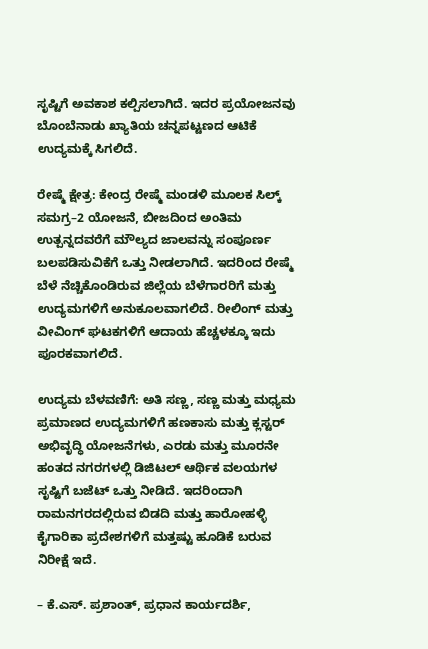ಸೃಷ್ಟಿಗೆ ಅವಕಾಶ ಕಲ್ಪಿಸಲಾಗಿದೆ. ಇದರ ಪ್ರಯೋಜನವು ಬೊಂಬೆನಾಡು ಖ್ಯಾತಿಯ ಚನ್ನಪಟ್ಟಣದ ಆಟಿಕೆ ಉದ್ಯಮಕ್ಕೆ ಸಿಗಲಿದೆ.

ರೇಷ್ಮೆ ಕ್ಷೇತ್ರ: ಕೇಂದ್ರ ರೇಷ್ಮೆ ಮಂಡಳಿ ಮೂಲಕ ಸಿಲ್ಕ್ ಸಮಗ್ರ–2 ಯೋಜನೆ, ಬೀಜದಿಂದ ಅಂತಿಮ ಉತ್ಪನ್ನದವರೆಗೆ ಮೌಲ್ಯದ ಜಾಲವನ್ನು ಸಂಪೂರ್ಣ ಬಲಪಡಿಸುವಿಕೆಗೆ ಒತ್ತು ನೀಡಲಾಗಿದೆ. ಇದರಿಂದ ರೇಷ್ಮೆ ಬೆಳೆ ನೆಚ್ಚಿಕೊಂಡಿರುವ ಜಿಲ್ಲೆಯ ಬೆಳೆಗಾರರಿಗೆ ಮತ್ತು ಉದ್ಯಮಗಳಿಗೆ ಅನುಕೂಲವಾಗಲಿದೆ. ರೀಲಿಂಗ್ ಮತ್ತು ವೀವಿಂಗ್ ಘಟಕಗಳಿಗೆ ಆದಾಯ ಹೆಚ್ಚಳಕ್ಕೂ ಇದು ಪೂರಕವಾಗಲಿದೆ.

ಉದ್ಯಮ ಬೆಳವಣಿಗೆ: ಅತಿ ಸಣ್ಣ, ಸಣ್ಣ ಮತ್ತು ಮಧ್ಯಮ ಪ್ರಮಾಣದ ಉದ್ಯಮಗಳಿಗೆ ಹಣಕಾಸು ಮತ್ತು ಕ್ಲಸ್ಟರ್ ಅಭಿವೃದ್ಧಿ ಯೋಜನೆಗಳು, ಎರಡು ಮತ್ತು ಮೂರನೇ ಹಂತದ ನಗರಗಳಲ್ಲಿ ಡಿಜಿಟಲ್ ಆರ್ಥಿಕ ವಲಯಗಳ ಸೃಷ್ಟಿಗೆ ಬಜೆಟ್ ಒತ್ತು ನೀಡಿದೆ. ಇದರಿಂದಾಗಿ ರಾಮನಗರದಲ್ಲಿರುವ ಬಿಡದಿ ಮತ್ತು ಹಾರೋಹಳ್ಳಿ ಕೈಗಾರಿಕಾ ಪ್ರದೇಶಗಳಿಗೆ ಮತ್ತಷ್ಟು ಹೂಡಿಕೆ ಬರುವ ನಿರೀಕ್ಷೆ ಇದೆ.

– ಕೆ.ಎಸ್. ಪ್ರಶಾಂತ್, ಪ್ರಧಾನ ಕಾರ್ಯದರ್ಶಿ,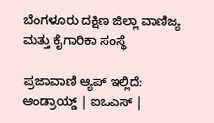ಬೆಂಗಳೂರು ದಕ್ಷಿಣ ಜಿಲ್ಲಾ ವಾಣಿಜ್ಯ ಮತ್ತು ಕೈಗಾರಿಕಾ ಸಂಸ್ಥೆ

ಪ್ರಜಾವಾಣಿ ಆ್ಯಪ್ ಇಲ್ಲಿದೆ: ಆಂಡ್ರಾಯ್ಡ್ | ಐಒಎಸ್ |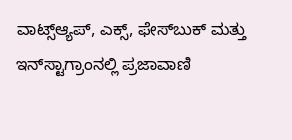ವಾಟ್ಸ್ಆ್ಯಪ್, ಎಕ್ಸ್, ಫೇಸ್‌ಬುಕ್ ಮತ್ತು ಇನ್‌ಸ್ಟಾಗ್ರಾಂನಲ್ಲಿ ಪ್ರಜಾವಾಣಿ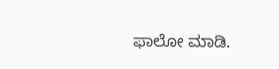ಫಾಲೋ ಮಾಡಿ.